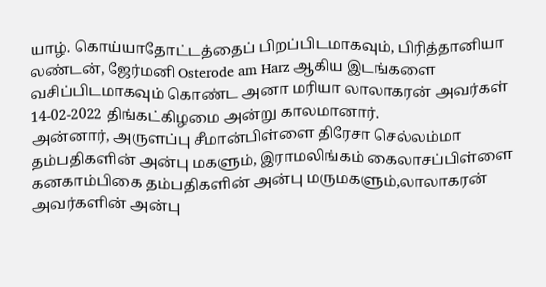யாழ். கொய்யாதோட்டத்தைப் பிறப்பிடமாகவும், பிரித்தானியா லண்டன், ஜேர்மனி Osterode am Harz ஆகிய இடங்களை வசிப்பிடமாகவும் கொண்ட அனா மரியா லாலாகரன் அவர்கள் 14-02-2022 திங்கட்கிழமை அன்று காலமானார்.
அன்னார், அருளப்பு சீமான்பிள்ளை திரேசா செல்லம்மா தம்பதிகளின் அன்பு மகளும், இராமலிங்கம் கைலாசப்பிள்ளை கனகாம்பிகை தம்பதிகளின் அன்பு மருமகளும்,லாலாகரன் அவர்களின் அன்பு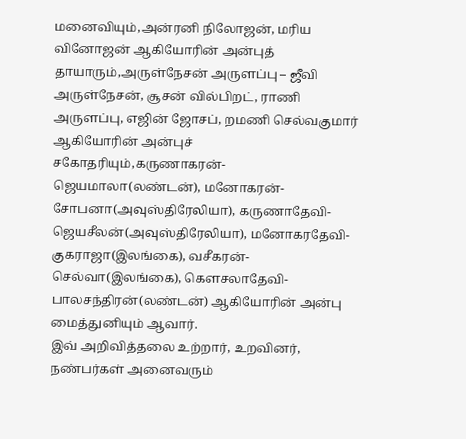மனைவியும்,அன்ரனி நிலோஜன், மரிய வினோஜன் ஆகியோரின் அன்புத் தாயாரும்,அருள்நேசன் அருளப்பு – ஜீவி அருள்நேசன், சூசன் வில்பிறட், ராணி அருளப்பு, எஜின் ஜோசப், றமணி செல்வகுமார் ஆகியோரின் அன்புச் சகோதரியும்,கருணாகரன்- ஜெயமாலா(லண்டன்), மனோகரன்- சோபனா(அவுஸ்திரேலியா), கருணாதேவி- ஜெயசீலன்(அவுஸ்திரேலியா), மனோகரதேவி- குகராஜா(இலங்கை), வசீகரன்- செல்வா(இலங்கை), கௌசலாதேவி- பாலசந்திரன்(லண்டன்) ஆகியோரின் அன்பு மைத்துனியும் ஆவார்.
இவ் அறிவித்தலை உற்றார், உறவினர், நண்பர்கள் அனைவரும்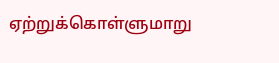ஏற்றுக்கொள்ளுமாறு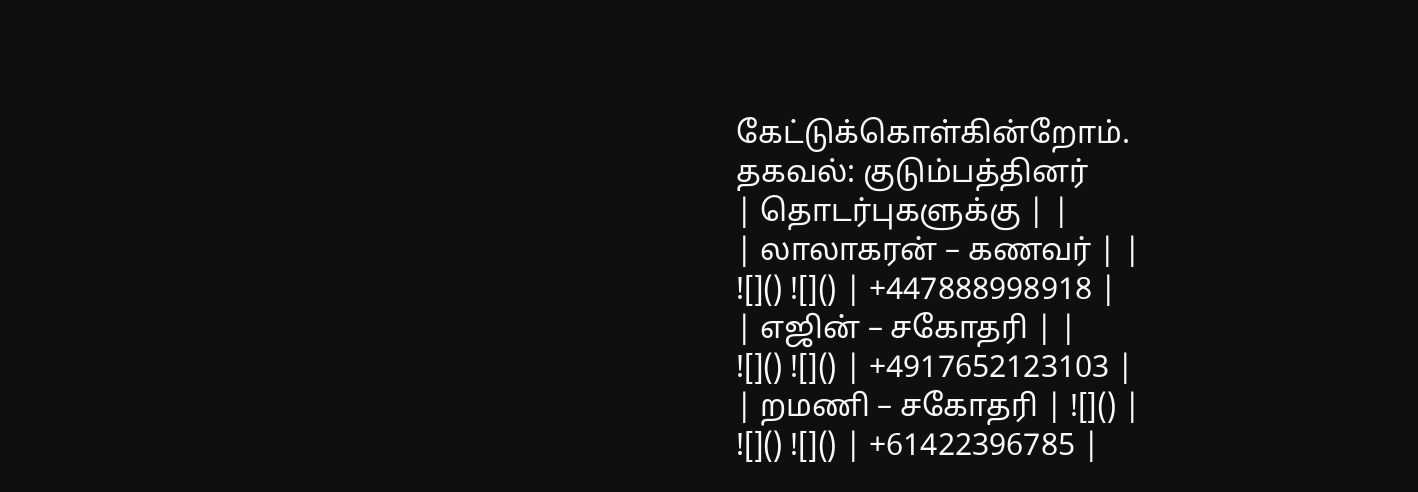கேட்டுக்கொள்கின்றோம்.
தகவல்: குடும்பத்தினர்
| தொடர்புகளுக்கு | |
| லாலாகரன் – கணவர் | |
![]() ![]() | +447888998918 |
| எஜின் – சகோதரி | |
![]() ![]() | +4917652123103 |
| றமணி – சகோதரி | ![]() |
![]() ![]() | +61422396785 |